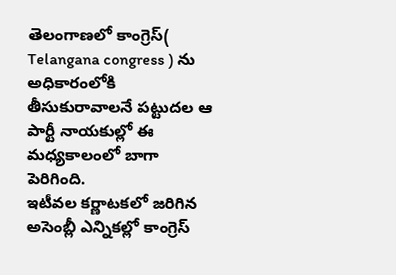తెలంగాణలో కాంగ్రెస్( Telangana congress ) ను అధికారంలోకి తీసుకురావాలనే పట్టుదల ఆ పార్టీ నాయకుల్లో ఈ మధ్యకాలంలో బాగా పెరిగింది.
ఇటీవల కర్ణాటకలో జరిగిన అసెంబ్లీ ఎన్నికల్లో కాంగ్రెస్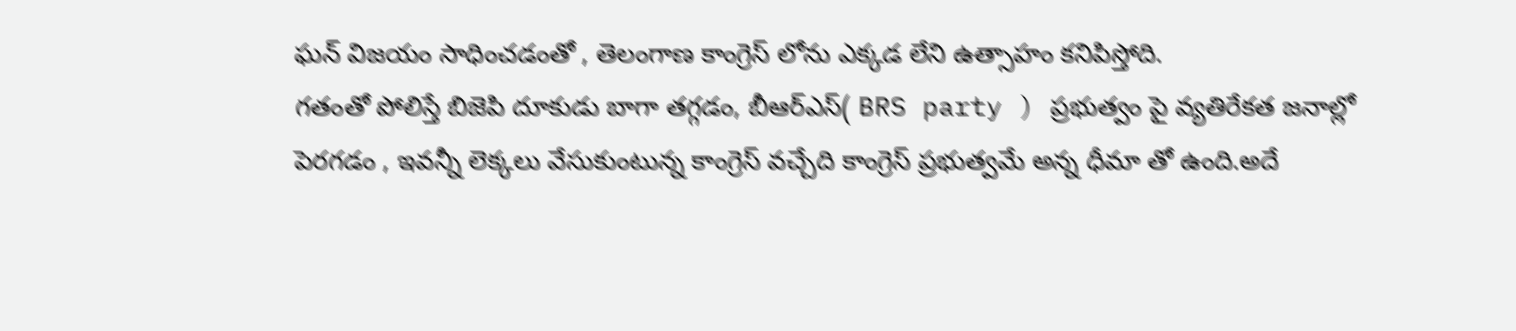ఘన్ విజయం సాధించడంతో , తెలంగాణ కాంగ్రెస్ లోను ఎక్కడ లేని ఉత్సాహం కనిపిస్తోది.
గతంతో పోలిస్తే బిజెపి దూకుడు బాగా తగ్గడం, బీఆర్ఎస్( BRS party ) ప్రభుత్వం పై వ్యతిరేకత జనాల్లో పెరగడం , ఇవన్నీ లెక్కలు వేసుకుంటున్న కాంగ్రెస్ వచ్చేది కాంగ్రెస్ ప్రభుత్వమే అన్న ధీమా తో ఉంది.అదే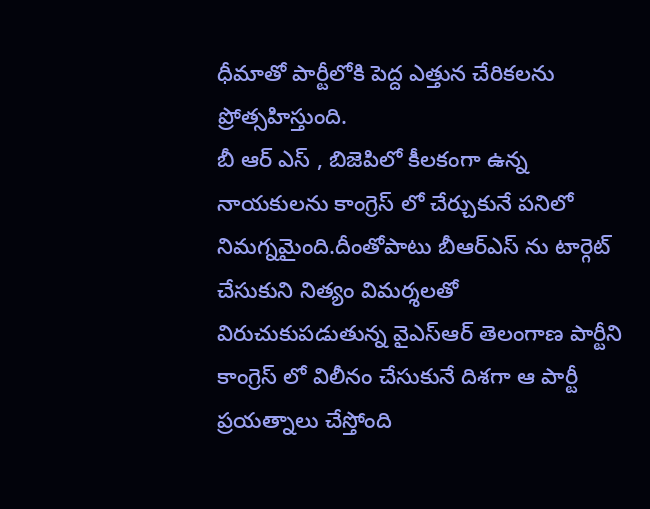ధీమాతో పార్టీలోకి పెద్ద ఎత్తున చేరికలను ప్రోత్సహిస్తుంది.
బీ ఆర్ ఎస్ , బిజెపిలో కీలకంగా ఉన్న నాయకులను కాంగ్రెస్ లో చేర్చుకునే పనిలో నిమగ్నమైంది.దీంతోపాటు బీఆర్ఎస్ ను టార్గెట్ చేసుకుని నిత్యం విమర్శలతో విరుచుకుపడుతున్న వైఎస్ఆర్ తెలంగాణ పార్టీని కాంగ్రెస్ లో విలీనం చేసుకునే దిశగా ఆ పార్టీ ప్రయత్నాలు చేస్తోంది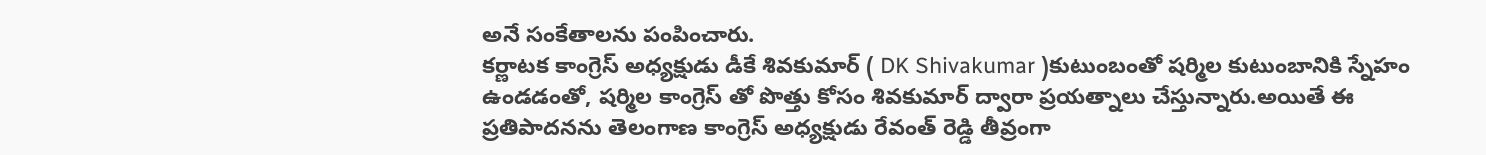అనే సంకేతాలను పంపించారు.
కర్ణాటక కాంగ్రెస్ అధ్యక్షుడు డీకే శివకుమార్ ( DK Shivakumar )కుటుంబంతో షర్మిల కుటుంబానికి స్నేహం ఉండడంతో, షర్మిల కాంగ్రెస్ తో పొత్తు కోసం శివకుమార్ ద్వారా ప్రయత్నాలు చేస్తున్నారు.అయితే ఈ ప్రతిపాదనను తెలంగాణ కాంగ్రెస్ అధ్యక్షుడు రేవంత్ రెడ్డి తీవ్రంగా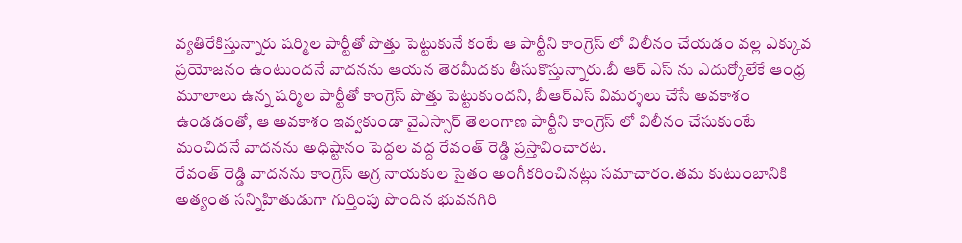వ్యతిరేకిస్తున్నారు షర్మిల పార్టీతో పొత్తు పెట్టుకునే కంటే ఆ పార్టీని కాంగ్రెస్ లో విలీనం చేయడం వల్ల ఎక్కువ ప్రయోజనం ఉంటుందనే వాదనను ఆయన తెరమీదకు తీసుకొస్తున్నారు.బీ ఆర్ ఎస్ ను ఎదుర్కోలేకే ఆంధ్ర మూలాలు ఉన్న షర్మిల పార్టీతో కాంగ్రెస్ పొత్తు పెట్టుకుందని, బీఆర్ఎస్ విమర్శలు చేసే అవకాశం ఉండడంతో, ఆ అవకాశం ఇవ్వకుండా వైఎస్సార్ తెలంగాణ పార్టీని కాంగ్రెస్ లో విలీనం చేసుకుంటే మంచిదనే వాదనను అధిష్టానం పెద్దల వద్ద రేవంత్ రెడ్డి ప్రస్తావించారట.
రేవంత్ రెడ్డి వాదనను కాంగ్రెస్ అగ్ర నాయకుల సైతం అంగీకరించినట్లు సమాచారం.తమ కుటుంబానికి అత్యంత సన్నిహితుడుగా గుర్తింపు పొందిన భువనగిరి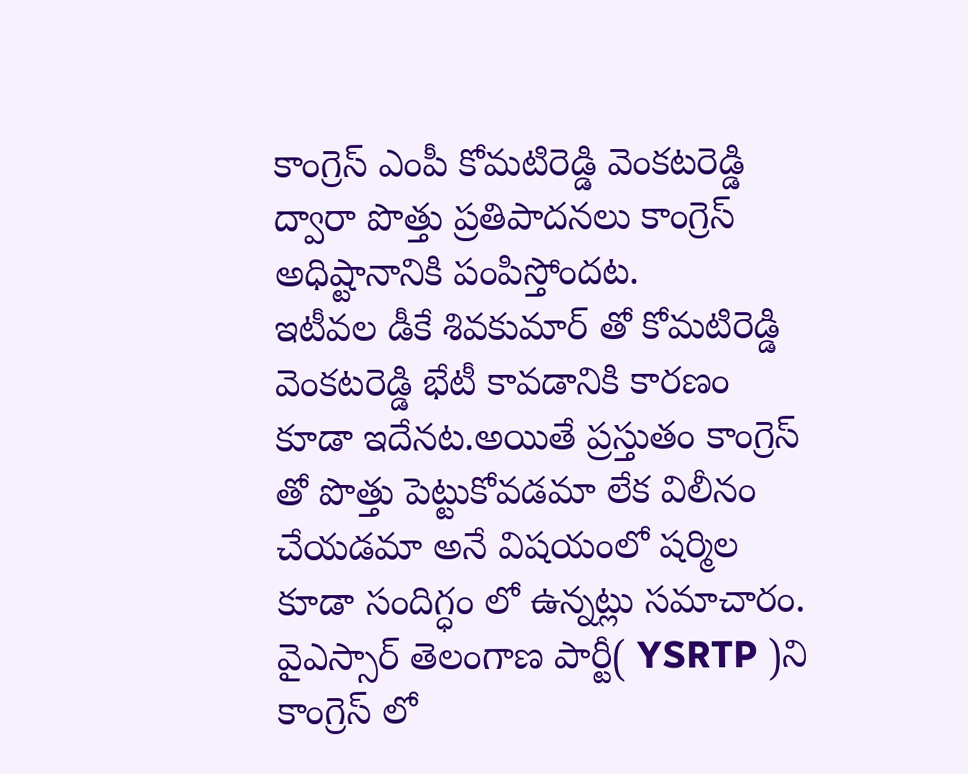కాంగ్రెస్ ఎంపీ కోమటిరెడ్డి వెంకటరెడ్డి ద్వారా పొత్తు ప్రతిపాదనలు కాంగ్రెస్ అధిష్టానానికి పంపిస్తోందట.
ఇటీవల డీకే శివకుమార్ తో కోమటిరెడ్డి వెంకటరెడ్డి భేటీ కావడానికి కారణం కూడా ఇదేనట.అయితే ప్రస్తుతం కాంగ్రెస్ తో పొత్తు పెట్టుకోవడమా లేక విలీనం చేయడమా అనే విషయంలో షర్మిల కూడా సందిగ్ధం లో ఉన్నట్లు సమాచారం.
వైఎస్సార్ తెలంగాణ పార్టీ( YSRTP )ని కాంగ్రెస్ లో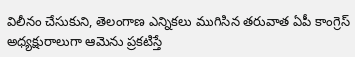విలీనం చేసుకుని, తెలంగాణ ఎన్నికలు ముగిసిన తరువాత ఏపీ కాంగ్రెస్ అధ్యక్షురాలుగా ఆమెను ప్రకటిస్తే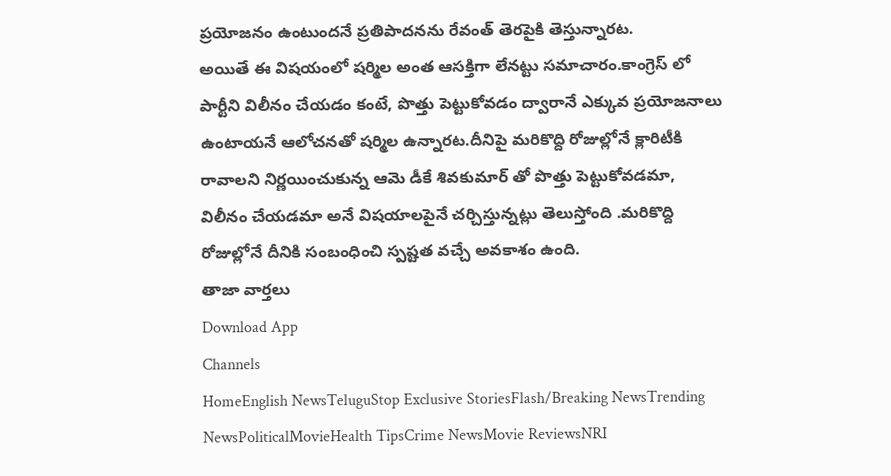ప్రయోజనం ఉంటుందనే ప్రతిపాదనను రేవంత్ తెరపైకి తెస్తున్నారట.
అయితే ఈ విషయంలో షర్మిల అంత ఆసక్తిగా లేనట్టు సమాచారం.కాంగ్రెస్ లో పార్టీని విలీనం చేయడం కంటే, పొత్తు పెట్టుకోవడం ద్వారానే ఎక్కువ ప్రయోజనాలు ఉంటాయనే ఆలోచనతో షర్మిల ఉన్నారట.దీనిపై మరికొద్ది రోజుల్లోనే క్లారిటీకి రావాలని నిర్ణయించుకున్న ఆమె డీకే శివకుమార్ తో పొత్తు పెట్టుకోవడమా, విలీనం చేయడమా అనే విషయాలపైనే చర్చిస్తున్నట్లు తెలుస్తోంది .మరికొద్ది రోజుల్లోనే దీనికి సంబంధించి స్పష్టత వచ్చే అవకాశం ఉంది.
తాజా వార్తలు
Download App
Channels
HomeEnglish NewsTeluguStop Exclusive StoriesFlash/Breaking NewsTrending NewsPoliticalMovieHealth TipsCrime NewsMovie ReviewsNRI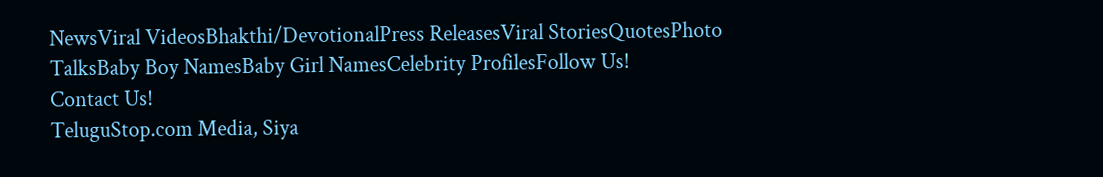NewsViral VideosBhakthi/DevotionalPress ReleasesViral StoriesQuotesPhoto TalksBaby Boy NamesBaby Girl NamesCelebrity ProfilesFollow Us!
Contact Us!
TeluguStop.com Media, Siya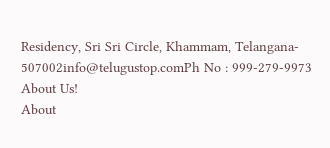Residency, Sri Sri Circle, Khammam, Telangana- 507002info@telugustop.comPh No : 999-279-9973
About Us!
About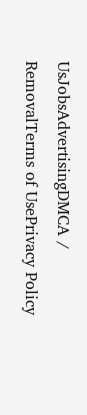UsJobsAdvertisingDMCA / RemovalTerms of UsePrivacy Policy